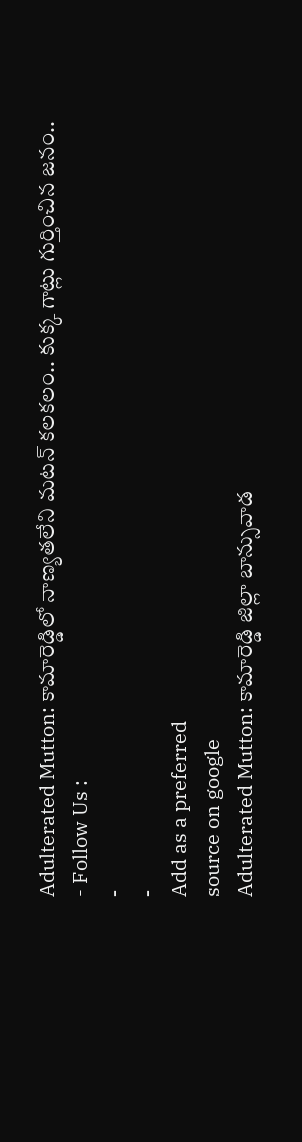Adulterated Mutton: కామారెడ్డిలో నాణ్యతలేని మటన్ కలకలం.. కుక్క గాట్లు గుర్తించిన జనం..
- Follow Us :
-
-
Add as a preferred
source on google
Adulterated Mutton: కామారెడ్డి జిల్లా బాన్సువాడ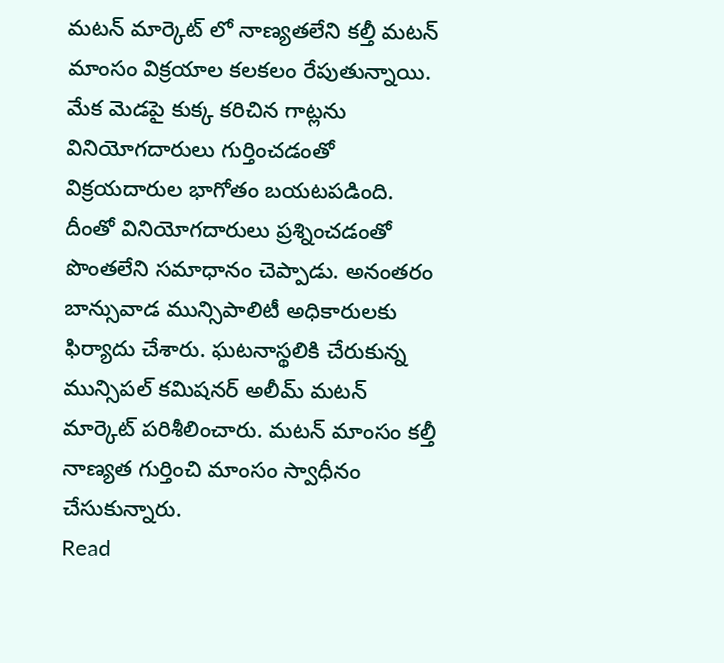మటన్ మార్కెట్ లో నాణ్యతలేని కల్తీ మటన్ మాంసం విక్రయాల కలకలం రేపుతున్నాయి. మేక మెడపై కుక్క కరిచిన గాట్లను వినియోగదారులు గుర్తించడంతో విక్రయదారుల భాగోతం బయటపడింది. దీంతో వినియోగదారులు ప్రశ్నించడంతో పొంతలేని సమాధానం చెప్పాడు. అనంతరం బాన్సువాడ మున్సిపాలిటీ అధికారులకు ఫిర్యాదు చేశారు. ఘటనాస్థలికి చేరుకున్న మున్సిపల్ కమిషనర్ అలీమ్ మటన్ మార్కెట్ పరిశీలించారు. మటన్ మాంసం కల్తీ నాణ్యత గుర్తించి మాంసం స్వాధీనం చేసుకున్నారు.
Read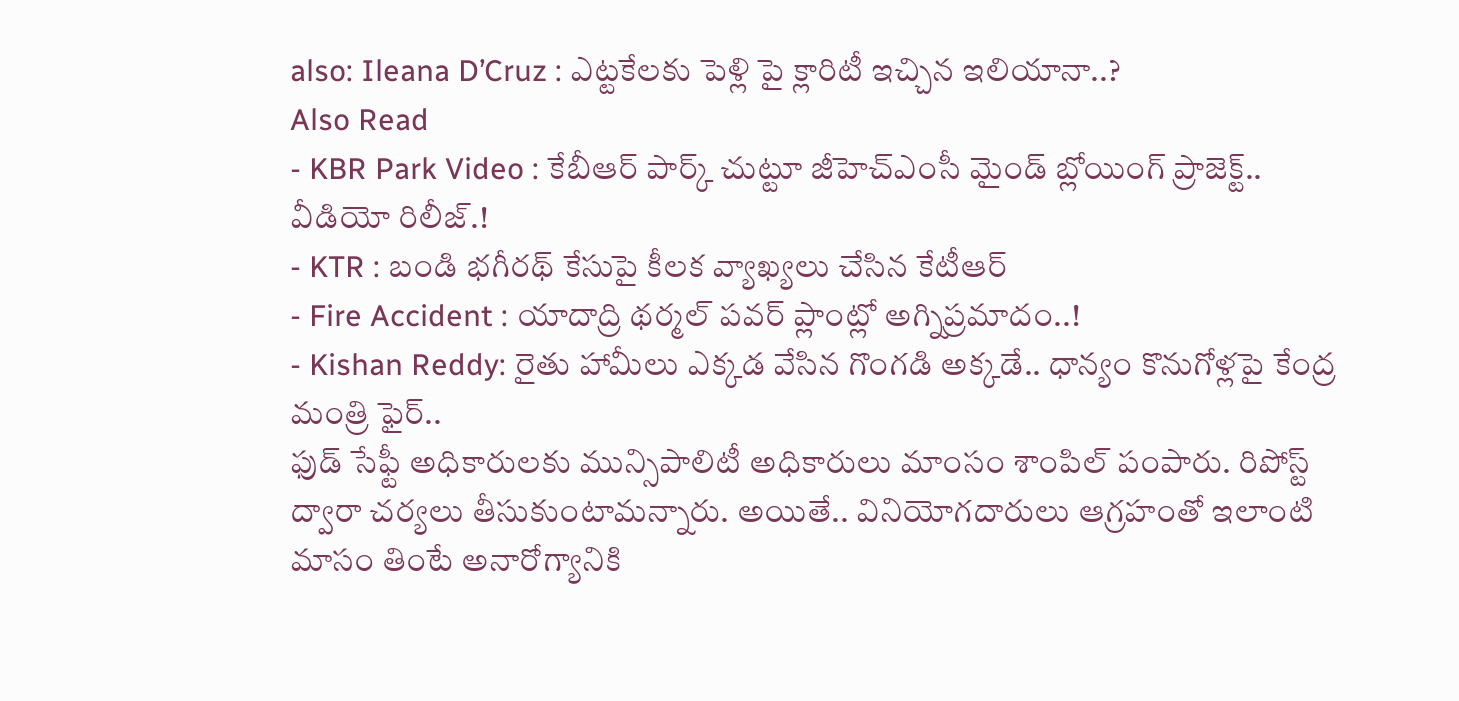also: Ileana D’Cruz : ఎట్టకేలకు పెళ్లి పై క్లారిటీ ఇచ్చిన ఇలియానా..?
Also Read
- KBR Park Video : కేబీఆర్ పార్క్ చుట్టూ జీహెచ్ఎంసీ మైండ్ బ్లోయింగ్ ప్రాజెక్ట్.. వీడియో రిలీజ్.!
- KTR : బండి భగీరథ్ కేసుపై కీలక వ్యాఖ్యలు చేసిన కేటీఆర్
- Fire Accident : యాదాద్రి థర్మల్ పవర్ ప్లాంట్లో అగ్నిప్రమాదం..!
- Kishan Reddy: రైతు హామీలు ఎక్కడ వేసిన గొంగడి అక్కడే.. ధాన్యం కొనుగోళ్లపై కేంద్ర మంత్రి ఫైర్..
ఫుడ్ సేఫ్టీ అధికారులకు మున్సిపాలిటీ అధికారులు మాంసం శాంపిల్ పంపారు. రిపోస్ట్ ద్వారా చర్యలు తీసుకుంటామన్నారు. అయితే.. వినియోగదారులు ఆగ్రహంతో ఇలాంటి మాసం తింటే అనారోగ్యానికి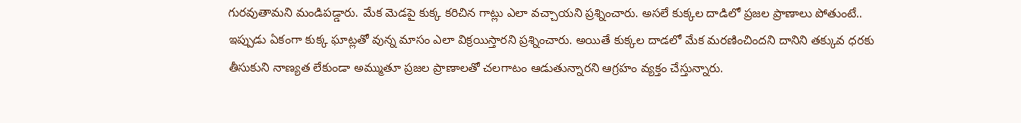గురవుతామని మండిపడ్డారు. మేక మెడపై కుక్క కరిచిన గాట్లు ఎలా వచ్చాయని ప్రశ్నించారు. అసలే కుక్కల దాడిలో ప్రజల ప్రాణాలు పోతుంటే.. ఇప్పుడు ఏకంగా కుక్క ఘాట్లతో వున్న మాసం ఎలా విక్రయిస్తారని ప్రశ్నించారు. అయితే కుక్కల దాడలో మేక మరణించిందని దానిని తక్కువ ధరకు తీసుకుని నాణ్యత లేకుండా అమ్ముతూ ప్రజల ప్రాణాలతో చలగాటం ఆడుతున్నారని ఆగ్రహం వ్యక్తం చేస్తున్నారు.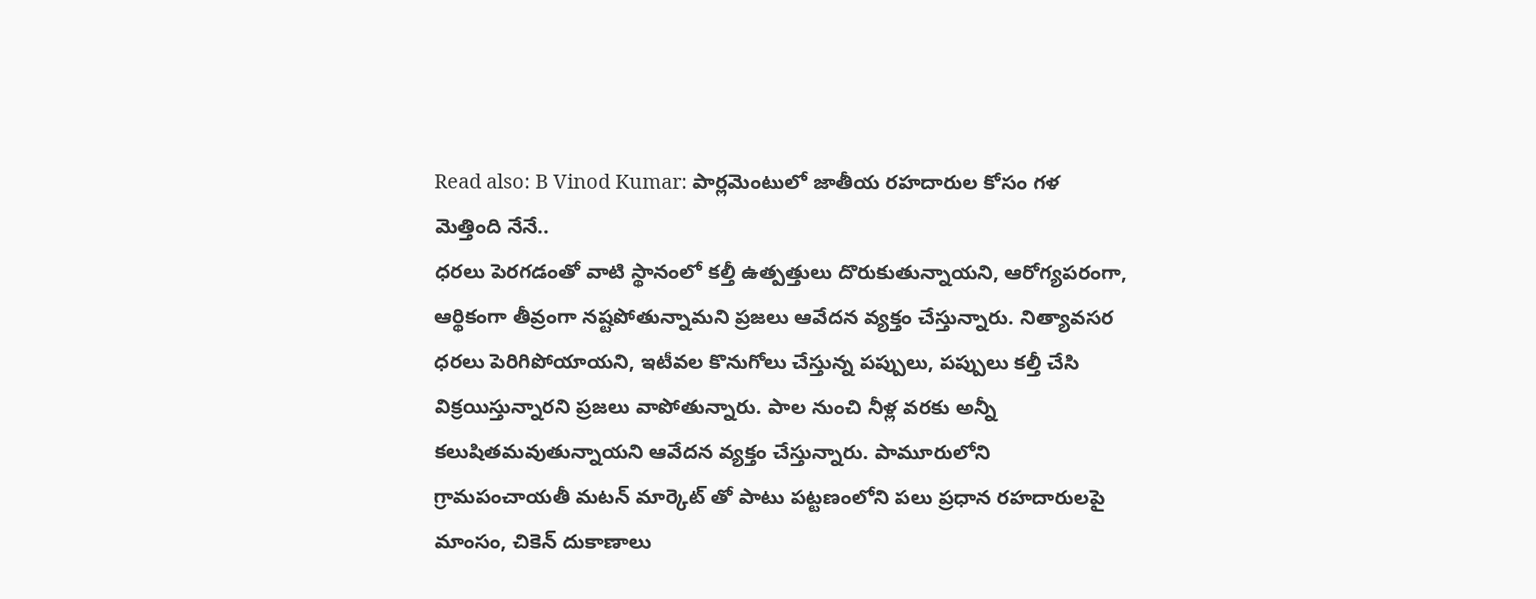Read also: B Vinod Kumar: పార్లమెంటులో జాతీయ రహదారుల కోసం గళ మెత్తింది నేనే..
ధరలు పెరగడంతో వాటి స్థానంలో కల్తీ ఉత్పత్తులు దొరుకుతున్నాయని, ఆరోగ్యపరంగా, ఆర్థికంగా తీవ్రంగా నష్టపోతున్నామని ప్రజలు ఆవేదన వ్యక్తం చేస్తున్నారు. నిత్యావసర ధరలు పెరిగిపోయాయని, ఇటీవల కొనుగోలు చేస్తున్న పప్పులు, పప్పులు కల్తీ చేసి విక్రయిస్తున్నారని ప్రజలు వాపోతున్నారు. పాల నుంచి నీళ్ల వరకు అన్నీ కలుషితమవుతున్నాయని ఆవేదన వ్యక్తం చేస్తున్నారు. పామూరులోని గ్రామపంచాయతీ మటన్ మార్కెట్ తో పాటు పట్టణంలోని పలు ప్రధాన రహదారులపై మాంసం, చికెన్ దుకాణాలు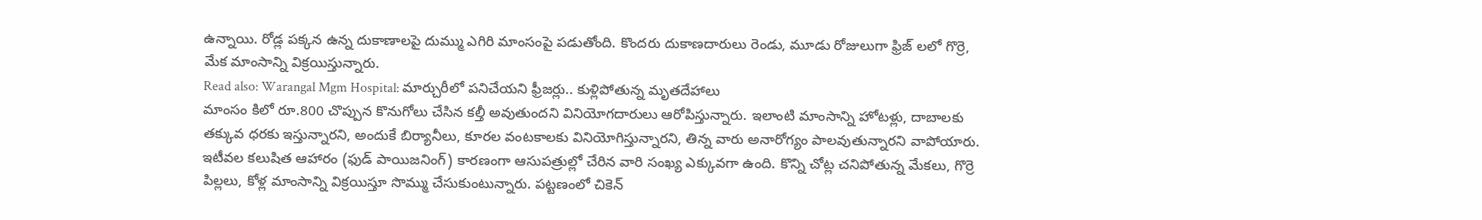ఉన్నాయి. రోడ్ల పక్కన ఉన్న దుకాణాలపై దుమ్ము ఎగిరి మాంసంపై పడుతోంది. కొందరు దుకాణదారులు రెండు, మూడు రోజులుగా ఫ్రిజ్ లలో గొర్రె, మేక మాంసాన్ని విక్రయిస్తున్నారు.
Read also: Warangal Mgm Hospital: మార్చురీలో పనిచేయని ఫ్రీజర్లు.. కుళ్లిపోతున్న మృతదేహాలు
మాంసం కిలో రూ.800 చొప్పున కొనుగోలు చేసిన కల్తీ అవుతుందని వినియోగదారులు ఆరోపిస్తున్నారు. ఇలాంటి మాంసాన్ని హోటళ్లు, దాబాలకు తక్కువ ధరకు ఇస్తున్నారని, అందుకే బిర్యానీలు, కూరల వంటకాలకు వినియోగిస్తున్నారని, తిన్న వారు అనారోగ్యం పాలవుతున్నారని వాపోయారు. ఇటీవల కలుషిత ఆహారం (ఫుడ్ పాయిజనింగ్) కారణంగా ఆసుపత్రుల్లో చేరిన వారి సంఖ్య ఎక్కువగా ఉంది. కొన్ని చోట్ల చనిపోతున్న మేకలు, గొర్రె పిల్లలు, కోళ్ల మాంసాన్ని విక్రయిస్తూ సొమ్ము చేసుకుంటున్నారు. పట్టణంలో చికెన్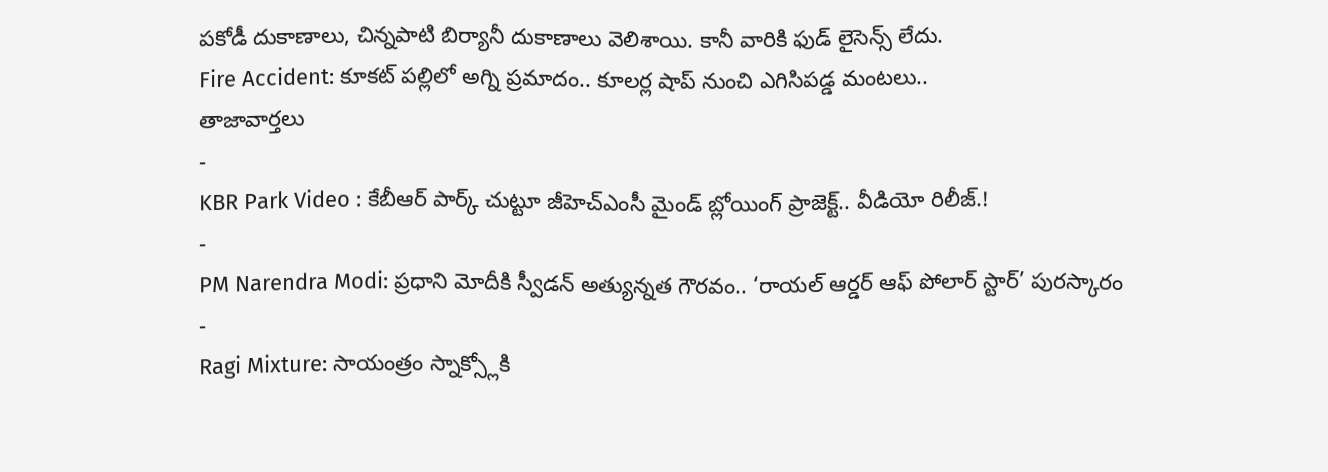పకోడీ దుకాణాలు, చిన్నపాటి బిర్యానీ దుకాణాలు వెలిశాయి. కానీ వారికి ఫుడ్ లైసెన్స్ లేదు.
Fire Accident: కూకట్ పల్లిలో అగ్ని ప్రమాదం.. కూలర్ల షాప్ నుంచి ఎగిసిపడ్డ మంటలు..
తాజావార్తలు
-
KBR Park Video : కేబీఆర్ పార్క్ చుట్టూ జీహెచ్ఎంసీ మైండ్ బ్లోయింగ్ ప్రాజెక్ట్.. వీడియో రిలీజ్.!
-
PM Narendra Modi: ప్రధాని మోదీకి స్వీడన్ అత్యున్నత గౌరవం.. ‘రాయల్ ఆర్డర్ ఆఫ్ పోలార్ స్టార్’ పురస్కారం
-
Ragi Mixture: సాయంత్రం స్నాక్స్లోకి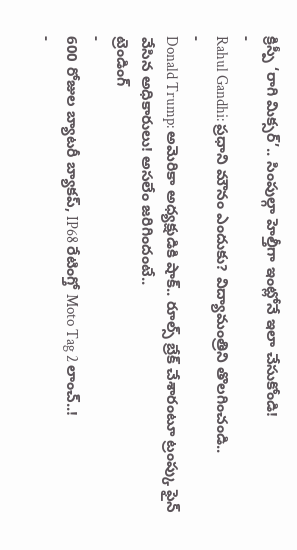క్రిస్పీ ‘రాగి మిక్సర్’.. సింపుల్గా హెల్తీగా ఇంట్లోనే ఇలా చేసుకోండి!
-
Rahul Gandhi: ప్రధాని మౌనం ఎందుకు? విద్యామంత్రిని తొలగించండి..
-
Donald Trump: అమెరికా అధ్యక్షుడికి షాక్.. రూల్స్ బ్రేక్ చేశారంటూ ట్రంప్కు ఫైన్ వేసిన అధికారులు! అసలేం జరిగిందంటే..
ట్రెండింగ్
-
600 రోజుల బ్యాటరీ బ్యాకప్, IP68 రేటింగ్తో Moto Tag 2 లాంచ్..!
-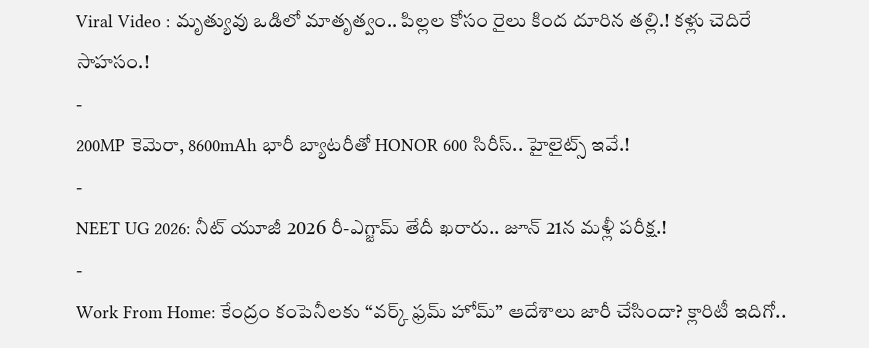Viral Video : మృత్యువు ఒడిలో మాతృత్వం.. పిల్లల కోసం రైలు కింద దూరిన తల్లి.! కళ్లు చెదిరే సాహసం.!
-
200MP కెమెరా, 8600mAh భారీ బ్యాటరీతో HONOR 600 సిరీస్.. హైలైట్స్ ఇవే.!
-
NEET UG 2026: నీట్ యూజీ 2026 రీ-ఎగ్జామ్ తేదీ ఖరారు.. జూన్ 21న మళ్లీ పరీక్ష.!
-
Work From Home: కేంద్రం కంపెనీలకు “వర్క్ ఫ్రమ్ హోమ్” ఆదేశాలు జారీ చేసిందా? క్లారిటీ ఇదిగో..